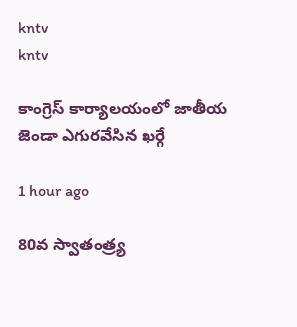kntv
kntv

కాంగ్రెస్ కార్యాలయంలో జాతీయ జెండా ఎగురవేసిన ఖర్గే

1 hour ago

80వ స్వాతంత్ర్య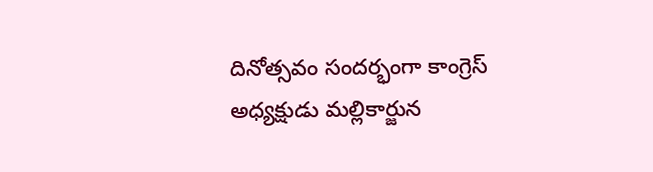దినోత్సవం సందర్భంగా కాంగ్రెస్ అధ్యక్షుడు మల్లికార్జున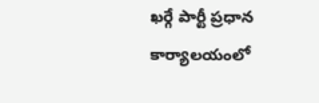ఖర్గే పార్టీ ప్రధాన కార్యాలయంలో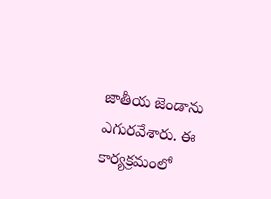జాతీయ జెండాను ఎగురవేశారు. ఈ కార్యక్రమంలో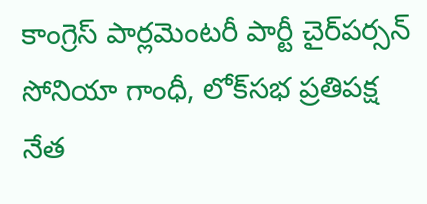కాంగ్రెస్ పార్లమెంటరీ పార్టీ చైర్‌పర్సన్ సోనియా గాంధీ, లోక్‌సభ ప్రతిపక్ష నేత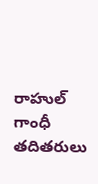రాహుల్ గాంధీ తదితరులు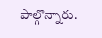పాల్గొన్నారు.